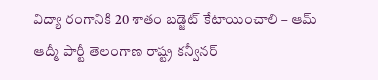విద్యా రంగానికి 20 శాతం బడ్జెట్ కేటాయించాలి – ఆమ్ ఆద్మీ పార్టీ తెలంగాణ రాష్ట్ర కన్వీనర్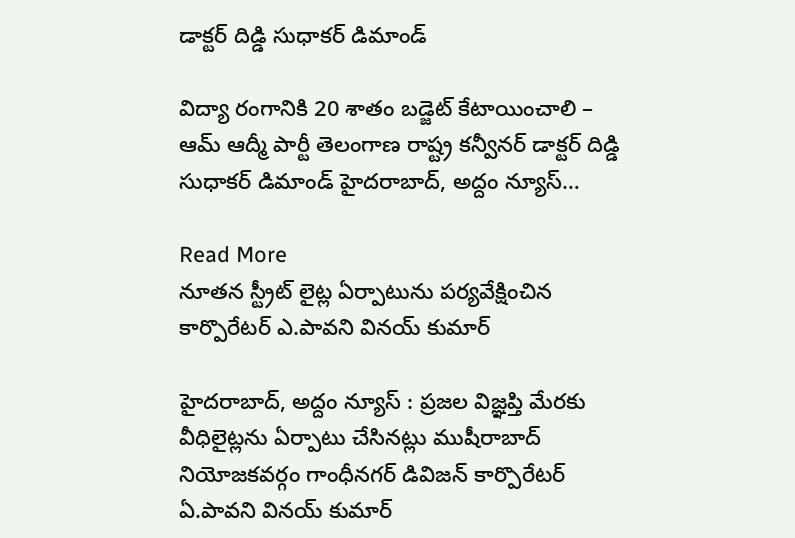డాక్టర్ దిడ్డి సుధాకర్ డిమాండ్

విద్యా రంగానికి 20 శాతం బడ్జెట్ కేటాయించాలి – ఆమ్ ఆద్మీ పార్టీ తెలంగాణ రాష్ట్ర కన్వీనర్ డాక్టర్ దిడ్డి సుధాకర్ డిమాండ్ హైదరాబాద్, అద్దం న్యూస్…

Read More
నూతన స్ట్రీట్ లైట్ల‌ ఏర్పాటును పర్యవేక్షించిన కార్పొరేటర్ ఎ.పావని వినయ్ కుమార్

హైదరాబాద్, అద్దం న్యూస్ : ప్రజల విజ్ఞప్తి మేరకు వీధిలైట్లను ఏర్పాటు చేసినట్లు ముషీరాబాద్ నియోజకవర్గం గాంధీనగర్ డివిజన్ కార్పొరేటర్ ఏ.పావని వినయ్ కుమార్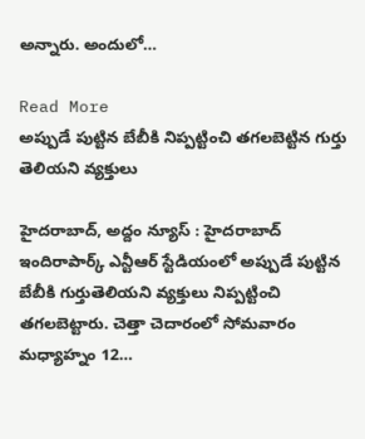అన్నారు. అందులో…

Read More
అప్పుడే పుట్టిన బేబీకి నిప్పట్టించి తగలబెట్టిన గుర్తు తెలియని వ్యక్తులు

హైదరాబాద్, అద్దం న్యూస్ : హైదరాబాద్ ఇందిరాపార్క్ ఎన్టీఆర్ స్టేడియంలో అప్పుడే పుట్టిన బేబీకి గుర్తుతెలియని వ్యక్తులు నిప్పట్టించి తగలబెట్టారు. చెత్తా చెదారంలో సోమవారం మధ్యాహ్నం 12…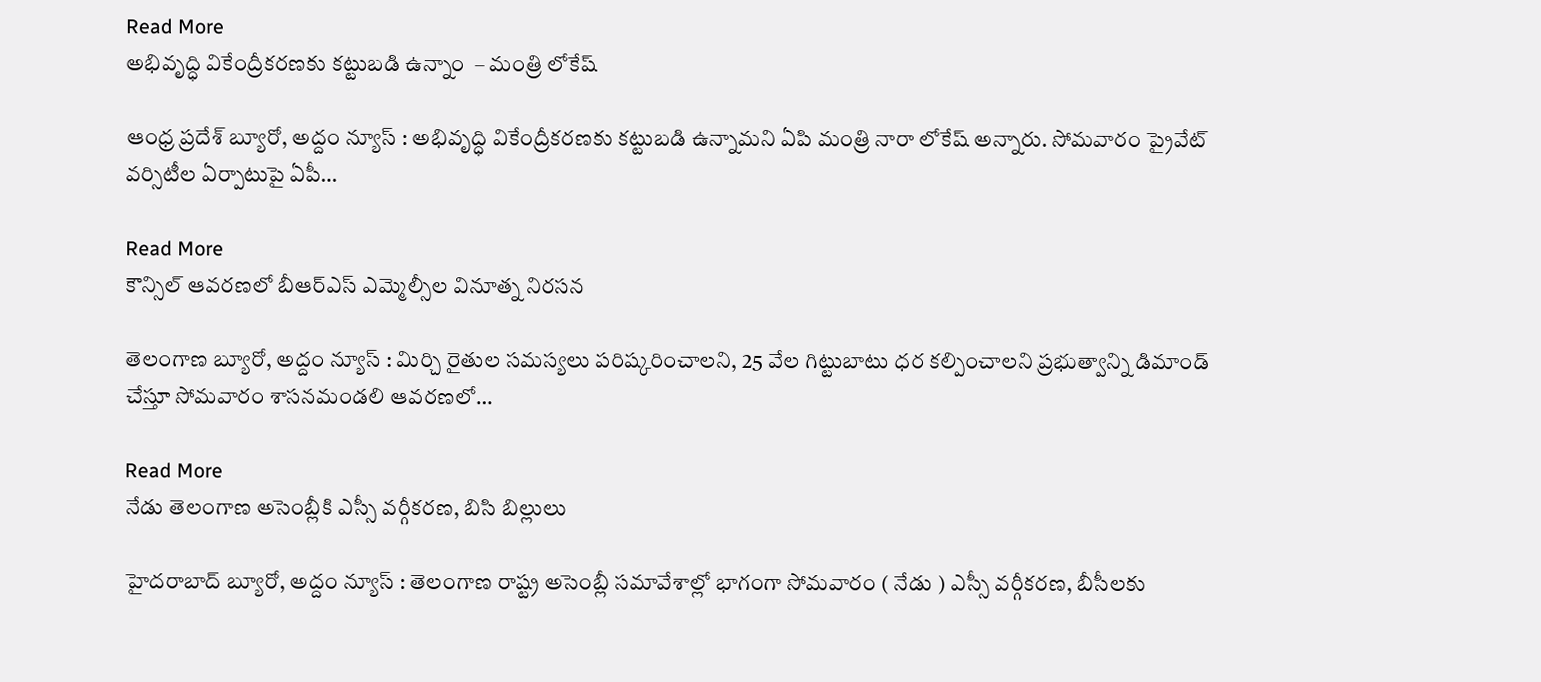Read More
అభివృద్ధి వికేంద్రీకరణకు కట్టుబడి ఉన్నాం  – మంత్రి లోకేష్‌

ఆంధ్ర ప్రదేశ్ బ్యూరో, అద్దం న్యూస్ : అభివృద్ధి వికేంద్రీకరణకు కట్టుబడి ఉన్నామని ఏపి మంత్రి నారా లోకేష్‌ అన్నారు. సోమవారం ప్రైవేట్‌ వర్సిటీల ఏర్పాటుపై ఏపీ…

Read More
కౌన్సిల్ ఆవరణలో బీఆర్ఎస్ ఎమ్మెల్సీల వినూత్న నిరసన

తెలంగాణ బ్యూరో, అద్దం న్యూస్ : మిర్చి రైతుల సమస్యలు పరిష్కరించాలని, 25 వేల గిట్టుబాటు ధర కల్పించాలని ప్రభుత్వాన్ని డిమాండ్ చేస్తూ సోమవారం శాసనమండలి ఆవరణలో…

Read More
నేడు తెలంగాణ అసెంబ్లీకి ఎస్సీ వర్గీకరణ, బిసి బిల్లులు

హైద‌రాబాద్ బ్యూరో, అద్దం న్యూస్ : తెలంగాణ రాష్ట్ర అసెంబ్లీ సమావేశాల్లో భాగంగా సోమవారం ( నేడు ) ఎస్సీ వర్గీకరణ, బీసీలకు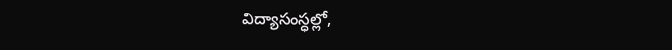విద్యాసంస్ధల్లో,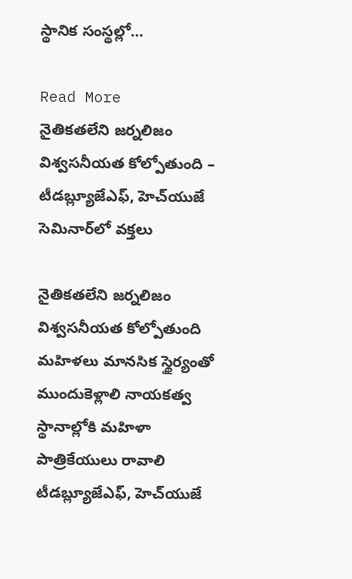స్థానిక సంస్థల్లో…

Read More
నైతికతలేని జర్నలిజం విశ్వసనీయత కోల్పోతుంది – టీడబ్ల్యూజేఎఫ్‌, హెచ్‌యుజే సెమినార్‌లో వక్తలు

నైతికతలేని జర్నలిజం విశ్వసనీయత కోల్పోతుంది మహిళలు మానసిక స్థైర్యంతో ముందుకెళ్లాలి నాయకత్వ స్థానాల్లోకి మహిళా పాత్రికేయులు రావాలి టీడబ్ల్యూజేఎఫ్‌, హెచ్‌యుజే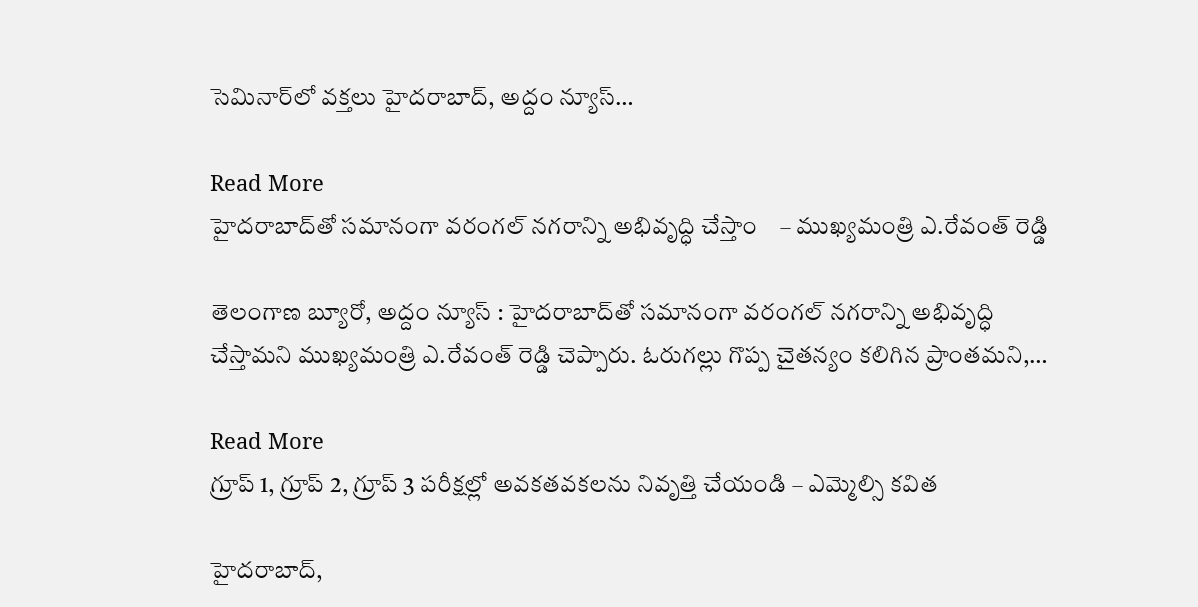సెమినార్‌లో వక్తలు హైద‌రాబాద్‌, అద్దం న్యూస్…

Read More
హైదరాబాద్‌తో సమానంగా వరంగల్ నగరాన్ని అభివృద్ధి చేస్తాం    – ముఖ్యమంత్రి ఎ.రేవంత్ రెడ్డి

తెలంగాణ‌ బ్యూరో, అద్దం న్యూస్ : హైదరాబాద్‌తో సమానంగా వరంగల్ నగరాన్ని అభివృద్ధి చేస్తామని ముఖ్యమంత్రి ఎ.రేవంత్ రెడ్డి చెప్పారు. ఓరుగల్లు గొప్ప చైతన్యం కలిగిన ప్రాంతమని,…

Read More
గ్రూప్ 1, గ్రూప్ 2, గ్రూప్ 3 పరీక్షల్లో అవ‌క‌త‌వ‌క‌లను నివృత్తి చేయండి – ఎమ్మెల్సి క‌విత

హైద‌రాబాద్‌,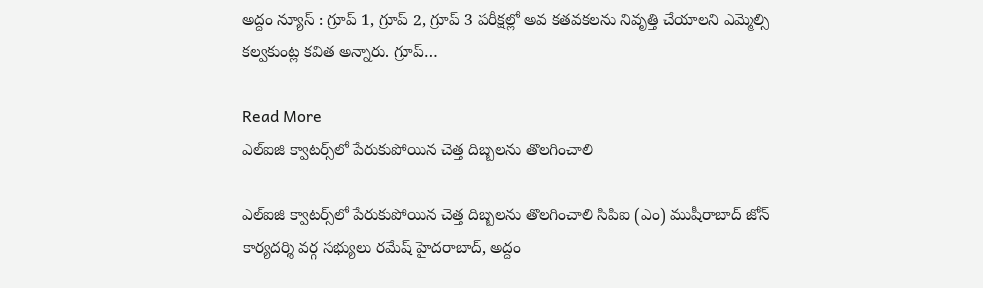అద్దం న్యూస్ : గ్రూప్ 1, గ్రూప్ 2, గ్రూప్ 3 పరీక్షల్లో అవ క‌త‌వ‌క‌లను నివృత్తి చేయాల‌ని ఎమ్మెల్సి క‌ల్వ‌కుంట్ల క‌విత అన్నారు. గ్రూప్…

Read More
ఎల్ఐజి క్వాట‌ర్స్‌లో పేరుకుపోయిన చెత్త దిబ్బలను తొలగించాలి

ఎల్ఐజి క్వాట‌ర్స్‌లో పేరుకుపోయిన చెత్త దిబ్బలను తొలగించాలి సిపిఐ (ఎం) ముషీరాబాద్ జోన్ కార్యదర్శి వర్గ సభ్యులు రమేష్ హైద‌రాబాద్‌, అద్దం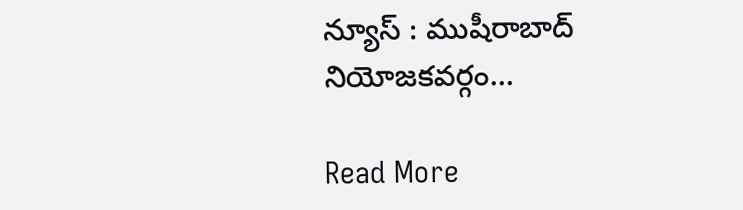న్యూస్ : ముషీరాబాద్ నియోజకవర్గం…

Read More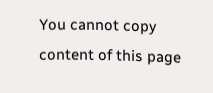You cannot copy content of this page